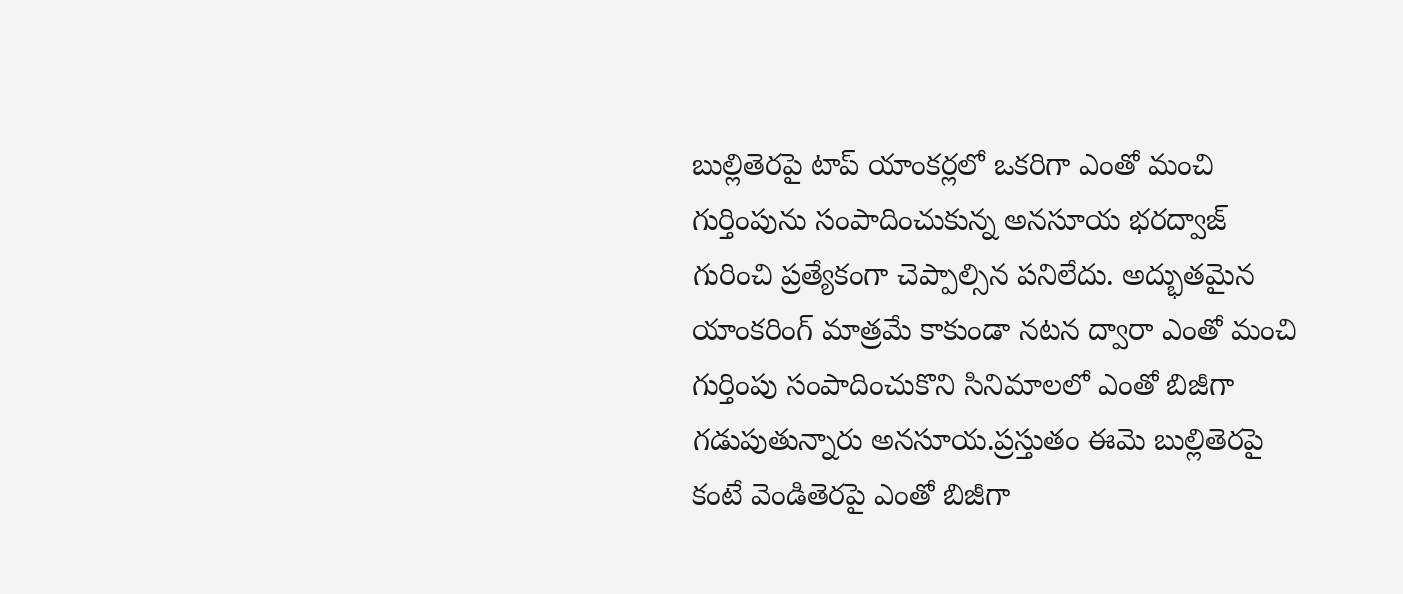బుల్లితెరపై టాప్ యాంకర్లలో ఒకరిగా ఎంతో మంచి గుర్తింపును సంపాదించుకున్న అనసూయ భరద్వాజ్ గురించి ప్రత్యేకంగా చెప్పాల్సిన పనిలేదు. అద్భుతమైన యాంకరింగ్ మాత్రమే కాకుండా నటన ద్వారా ఎంతో మంచి గుర్తింపు సంపాదించుకొని సినిమాలలో ఎంతో బిజీగా గడుపుతున్నారు అనసూయ.ప్రస్తుతం ఈమె బుల్లితెరపై కంటే వెండితెరపై ఎంతో బిజీగా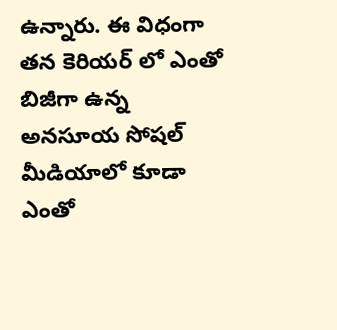ఉన్నారు. ఈ విధంగా తన కెరియర్ లో ఎంతో బిజీగా ఉన్న అనసూయ సోషల్ మీడియాలో కూడా ఎంతో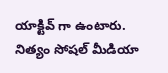యాక్టివ్ గా ఉంటారు.
నిత్యం సోషల్ మీడియా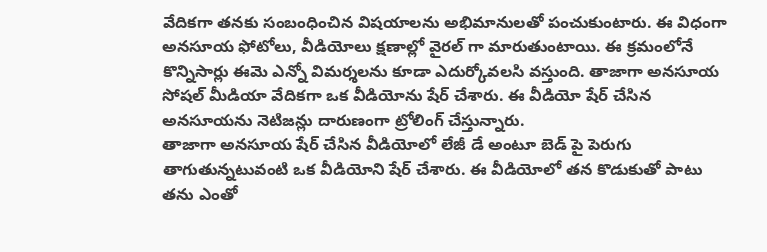వేదికగా తనకు సంబంధించిన విషయాలను అభిమానులతో పంచుకుంటారు. ఈ విధంగా అనసూయ ఫోటోలు, వీడియోలు క్షణాల్లో వైరల్ గా మారుతుంటాయి. ఈ క్రమంలోనే కొన్నిసార్లు ఈమె ఎన్నో విమర్శలను కూడా ఎదుర్కోవలసి వస్తుంది. తాజాగా అనసూయ సోషల్ మీడియా వేదికగా ఒక వీడియోను షేర్ చేశారు. ఈ వీడియో షేర్ చేసిన అనసూయను నెటిజన్లు దారుణంగా ట్రోలింగ్ చేస్తున్నారు.
తాజాగా అనసూయ షేర్ చేసిన వీడియోలో లేజీ డే అంటూ బెడ్ పై పెరుగు తాగుతున్నటువంటి ఒక వీడియోని షేర్ చేశారు. ఈ వీడియోలో తన కొడుకుతో పాటు తను ఎంతో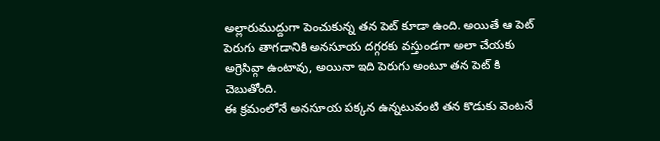అల్లారుముద్దుగా పెంచుకున్న తన పెట్ కూడా ఉంది. అయితే ఆ పెట్ పెరుగు తాగడానికి అనసూయ దగ్గరకు వస్తుండగా అలా చేయకు అగ్రెసివ్గా ఉంటావు, అయినా ఇది పెరుగు అంటూ తన పెట్ కి చెబుతోంది.
ఈ క్రమంలోనే అనసూయ పక్కన ఉన్నటువంటి తన కొడుకు వెంటనే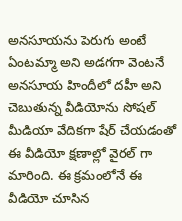అనసూయను పెరుగు అంటే ఏంటమ్మా అని అడగగా వెంటనే అనసూయ హిందీలో దహీ అని చెబుతున్న వీడియోను సోషల్ మీడియా వేదికగా షేర్ చేయడంతో ఈ వీడియో క్షణాల్లో వైరల్ గా మారింది. ఈ క్రమంలోనే ఈ వీడియో చూసిన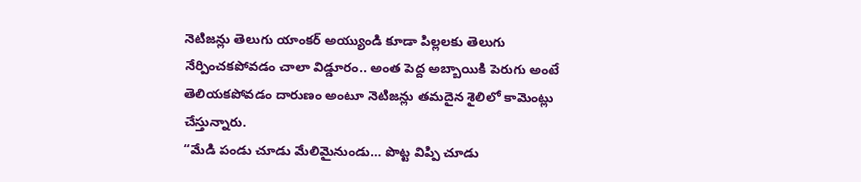నెటిజన్లు తెలుగు యాంకర్ అయ్యుండి కూడా పిల్లలకు తెలుగు నేర్పించకపోవడం చాలా విడ్డూరం.. అంత పెద్ద అబ్బాయికి పెరుగు అంటే తెలియకపోవడం దారుణం అంటూ నెటిజన్లు తమదైన శైలిలో కామెంట్లు చేస్తున్నారు.
“మేడి పండు చూడు మేలిమైనుండు… పొట్ట విప్పి చూడు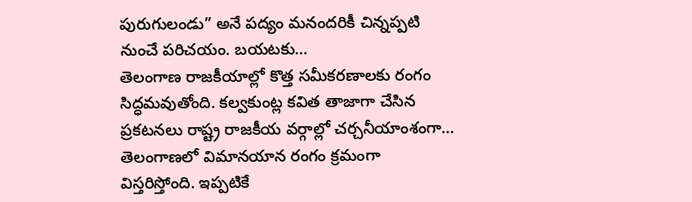పురుగులండు” అనే పద్యం మనందరికీ చిన్నప్పటి నుంచే పరిచయం. బయటకు…
తెలంగాణ రాజకీయాల్లో కొత్త సమీకరణాలకు రంగం సిద్ధమవుతోంది. కల్వకుంట్ల కవిత తాజాగా చేసిన ప్రకటనలు రాష్ట్ర రాజకీయ వర్గాల్లో చర్చనీయాంశంగా…
తెలంగాణలో విమానయాన రంగం క్రమంగా విస్తరిస్తోంది. ఇప్పటికే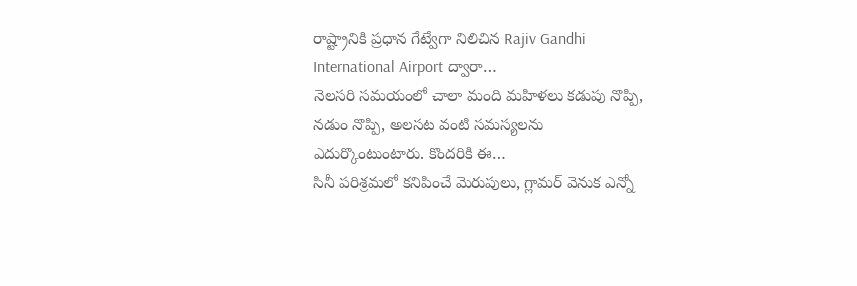రాష్ట్రానికి ప్రధాన గేట్వేగా నిలిచిన Rajiv Gandhi International Airport ద్వారా…
నెలసరి సమయంలో చాలా మంది మహిళలు కడుపు నొప్పి, నడుం నొప్పి, అలసట వంటి సమస్యలను ఎదుర్కొంటుంటారు. కొందరికి ఈ…
సినీ పరిశ్రమలో కనిపించే మెరుపులు, గ్లామర్ వెనుక ఎన్నో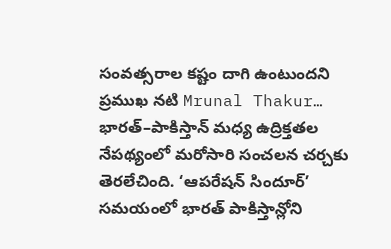సంవత్సరాల కష్టం దాగి ఉంటుందని ప్రముఖ నటి Mrunal Thakur…
భారత్–పాకిస్తాన్ మధ్య ఉద్రిక్తతల నేపథ్యంలో మరోసారి సంచలన చర్చకు తెరలేచింది. ‘ఆపరేషన్ సిందూర్’ సమయంలో భారత్ పాకిస్తాన్లోని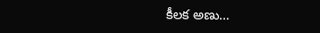కీలక అణు…